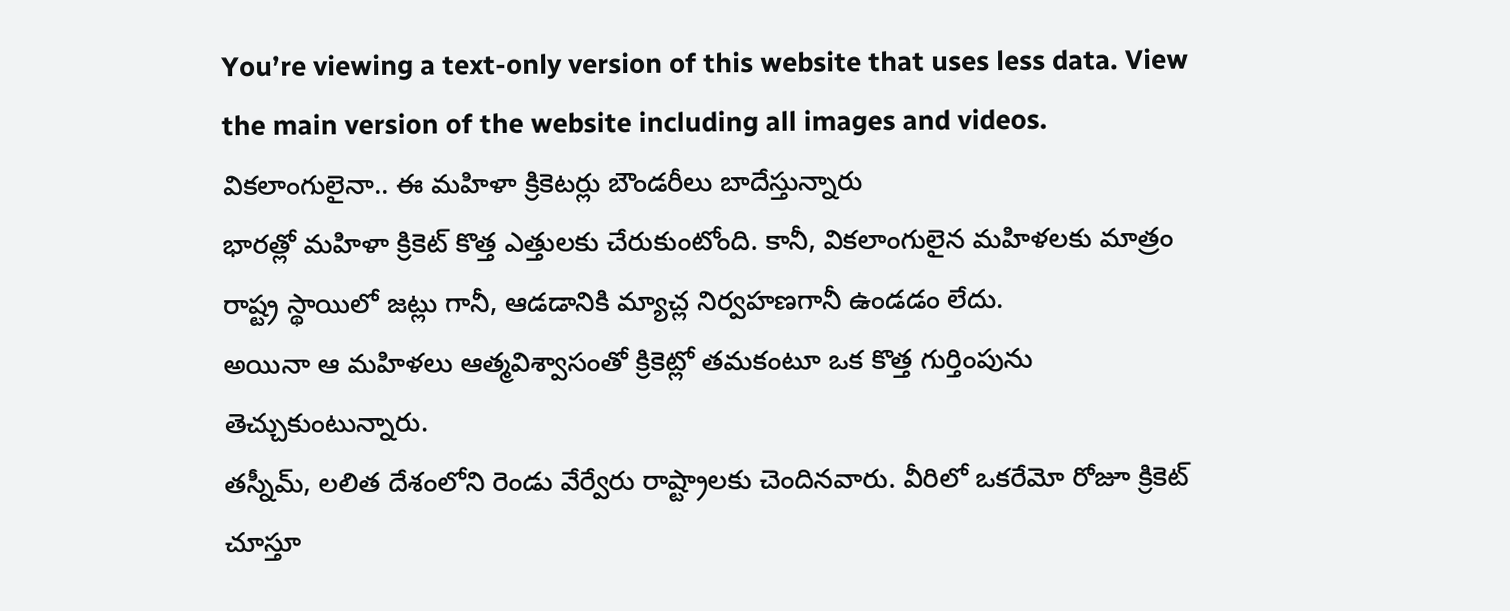You’re viewing a text-only version of this website that uses less data. View the main version of the website including all images and videos.
వికలాంగులైనా.. ఈ మహిళా క్రికెటర్లు బౌండరీలు బాదేస్తున్నారు
భారత్లో మహిళా క్రికెట్ కొత్త ఎత్తులకు చేరుకుంటోంది. కానీ, వికలాంగులైన మహిళలకు మాత్రం రాష్ట్ర స్థాయిలో జట్లు గానీ, ఆడడానికి మ్యాచ్ల నిర్వహణగానీ ఉండడం లేదు.
అయినా ఆ మహిళలు ఆత్మవిశ్వాసంతో క్రికెట్లో తమకంటూ ఒక కొత్త గుర్తింపును తెచ్చుకుంటున్నారు.
తస్నీమ్, లలిత దేశంలోని రెండు వేర్వేరు రాష్ట్రాలకు చెందినవారు. వీరిలో ఒకరేమో రోజూ క్రికెట్ చూస్తూ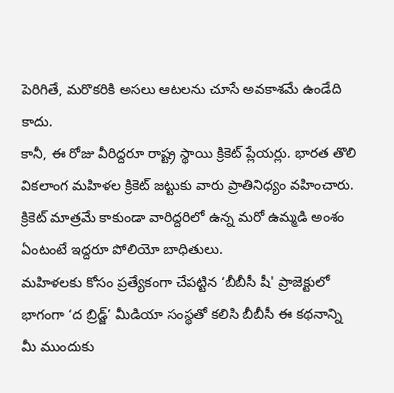పెరిగితే, మరొకరికి అసలు ఆటలను చూసే అవకాశమే ఉండేది కాదు.
కానీ, ఈ రోజు వీరిద్దరూ రాష్ట్ర స్థాయి క్రికెట్ ప్లేయర్లు. భారత తొలి వికలాంగ మహిళల క్రికెట్ జట్టుకు వారు ప్రాతినిధ్యం వహించారు.
క్రికెట్ మాత్రమే కాకుండా వారిద్దరిలో ఉన్న మరో ఉమ్మడి అంశం ఏంటంటే ఇద్దరూ పోలియో బాధితులు.
మహిళలకు కోసం ప్రత్యేకంగా చేపట్టిన ‘బీబీసీ షీ' ప్రాజెక్టులో భాగంగా ‘ద బ్రిడ్జ్’ మీడియా సంస్థతో కలిసి బీబీసీ ఈ కథనాన్ని మీ ముందుకు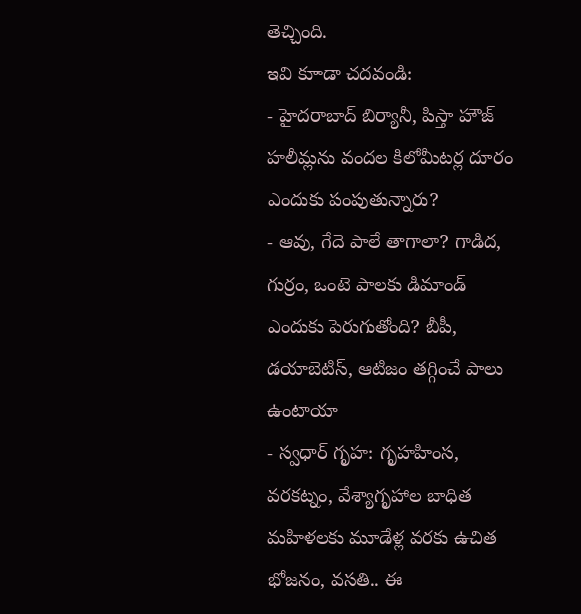తెచ్చింది.
ఇవి కూాడా చదవండి:
- హైదరాబాద్ బిర్యానీ, పిస్తా హౌజ్ హలీమ్లను వందల కిలోమీటర్ల దూరం ఎందుకు పంపుతున్నారు?
- ఆవు, గేదె పాలే తాగాలా? గాడిద, గుర్రం, ఒంటె పాలకు డిమాండ్ ఎందుకు పెరుగుతోంది? బీపీ, డయాబెటిస్, ఆటిజం తగ్గించే పాలు ఉంటాయా
- స్వధార్ గృహ: గృహహింస, వరకట్నం, వేశ్యాగృహాల బాధిత మహిళలకు మూడేళ్ల వరకు ఉచిత భోజనం, వసతి.. ఈ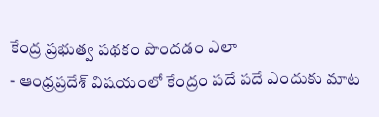కేంద్ర ప్రభుత్వ పథకం పొందడం ఎలా
- ఆంధ్రప్రదేశ్ విషయంలో కేంద్రం పదే పదే ఎందుకు మాట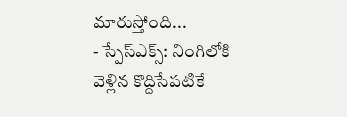మారుస్తోంది...
- స్పేస్ఎక్స్: నింగిలోకి వెళ్లిన కొద్దిసేపటికే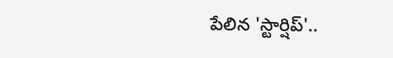పేలిన 'స్టార్షిప్'..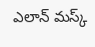ఎలాన్ మస్క్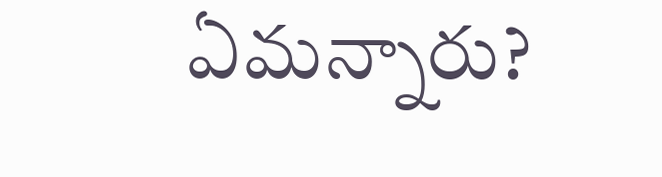ఏమన్నారు?